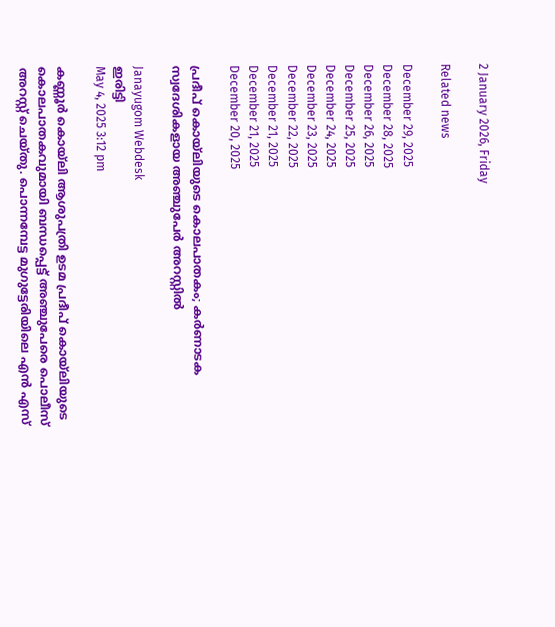2 January 2026, Friday

Related news

December 29, 2025
December 28, 2025
December 26, 2025
December 25, 2025
December 24, 2025
December 23, 2025
December 22, 2025
December 21, 2025
December 21, 2025
December 20, 2025

പ്രദീപ് കൊയ്‌ലിയുടെ കൊലപാതകം; കർണാടക സ്വദേശികളായ അഞ്ചുപേര്‍ അറസ്റ്റിൽ

Janayugom Webdesk
ഇരിട്ടി
May 4, 2025 3:12 pm

കണ്ണൂർ കൊയ്‌ലി ആശുപത്രി ഉടമ പ്രദീപ് കൊയ്‌ലിയുടെ കൊലപാതകവുമായി ബന്ധപ്പെട്ട് അഞ്ചുപേരെ പൊലീസ് അറസ്റ്റ് ചെയ്തു. പൊന്നമ്പേട്ട മുഗുട്ടേരിയിലെ എൻ എസ്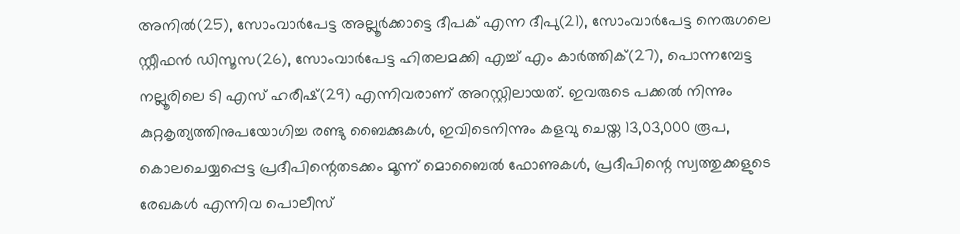അനിൽ(25), സോംവാർപേട്ട അല്ലൂർക്കാട്ടെ ദീപക് എന്ന ദീപു(21), സോംവാർപേട്ട നെരുഗലെ സ്റ്റീഫൻ ഡിസൂസ(26), സോംവാർപേട്ട ഹിതലമക്കി എച്ച് എം കാർത്തിക്(27), പൊന്നമ്പേട്ട നല്ലൂരിലെ ടി എസ് ഹരീഷ്(29) എന്നിവരാണ് അറസ്റ്റിലായത്. ഇവരുടെ പക്കല്‍ നിന്നും കുറ്റകൃത്യത്തിനുപയോഗിച്ച രണ്ടു ബൈക്കുകൾ, ഇവിടെനിന്നും കളവു ചെയ്ത 13,03,000 രൂപ, കൊലചെയ്യപ്പെട്ട പ്രദീപിന്റെതടക്കം മൂന്ന് മൊബൈൽ ഫോണുകൾ, പ്രദീപിന്റെ സ്വത്തുക്കളുടെ രേഖകൾ എന്നിവ പൊലീസ്‌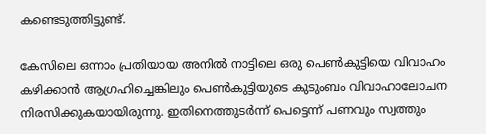കണ്ടെടുത്തിട്ടുണ്ട്.

കേസിലെ ഒന്നാം പ്രതിയായ അനിൽ നാട്ടിലെ ഒരു പെൺകുട്ടിയെ വിവാഹം കഴിക്കാൻ ആഗ്രഹിച്ചെങ്കിലും പെൺകുട്ടിയുടെ കുടുംബം വിവാഹാലോചന നിരസിക്കുകയായിരുന്നു. ഇതിനെത്തുടർന്ന് പെട്ടെന്ന് പണവും സ്വത്തും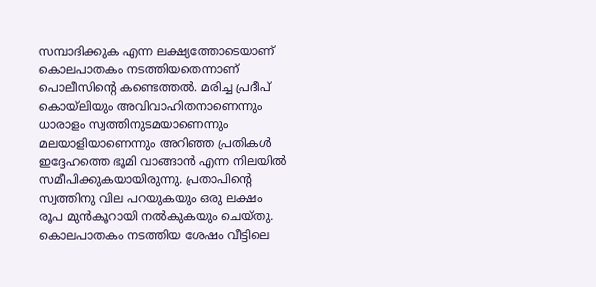സമ്പാദിക്കുക എന്ന ലക്ഷ്യത്തോടെയാണ് കൊലപാതകം നടത്തിയതെന്നാണ് പൊലീസിന്റെ കണ്ടെത്തൽ. മരിച്ച പ്രദീപ് കൊയ്‌ലിയും അവിവാഹിതനാണെന്നും ധാരാളം സ്വത്തിനുടമയാണെന്നും മലയാളിയാണെന്നും അറിഞ്ഞ പ്രതികള്‍ ഇദ്ദേഹത്തെ ഭൂമി വാങ്ങാൻ എന്ന നിലയിൽ സമീപിക്കുകയായിരുന്നു. പ്രതാപിന്റെ സ്വത്തിനു വില പറയുകയും ഒരു ലക്ഷം രൂപ മുൻകൂറായി നൽകുകയും ചെയ്തു. കൊലപാതകം നടത്തിയ ശേഷം വീട്ടിലെ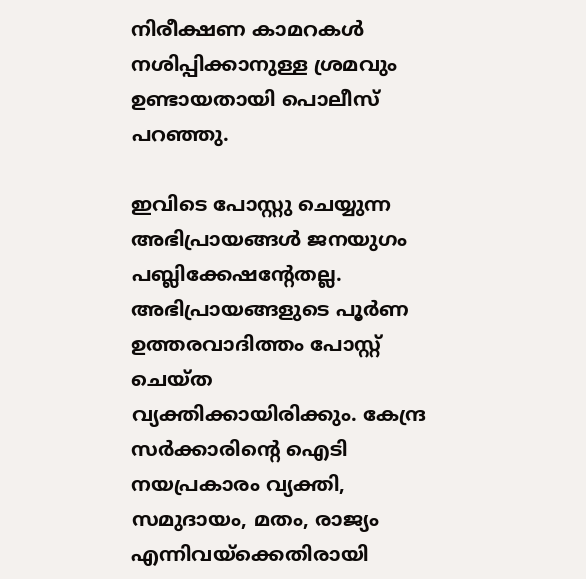നിരീക്ഷണ കാമറകൾ നശിപ്പിക്കാനുള്ള ശ്രമവും ഉണ്ടായതായി പൊലീസ് പറഞ്ഞു.

ഇവിടെ പോസ്റ്റു ചെയ്യുന്ന അഭിപ്രായങ്ങള്‍ ജനയുഗം പബ്ലിക്കേഷന്റേതല്ല. അഭിപ്രായങ്ങളുടെ പൂര്‍ണ ഉത്തരവാദിത്തം പോസ്റ്റ് ചെയ്ത വ്യക്തിക്കായിരിക്കും. കേന്ദ്ര സര്‍ക്കാരിന്റെ ഐടി നയപ്രകാരം വ്യക്തി, സമുദായം, മതം, രാജ്യം എന്നിവയ്‌ക്കെതിരായി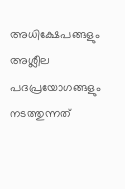അധിക്ഷേപങ്ങളും അശ്ലീല പദപ്രയോഗങ്ങളും നടത്തുന്നത്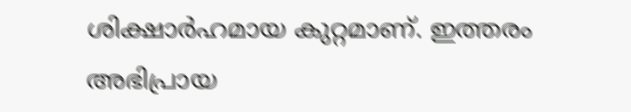ശിക്ഷാര്‍ഹമായ കുറ്റമാണ്. ഇത്തരം അഭിപ്രായ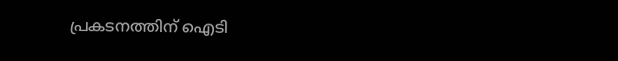പ്രകടനത്തിന് ഐടി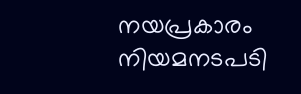നയപ്രകാരം നിയമനടപടി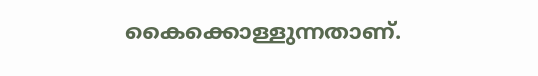കൈക്കൊള്ളുന്നതാണ്.